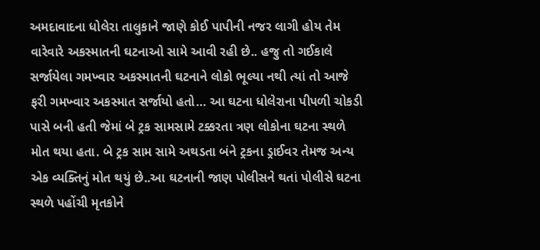અમદાવાદના ધોલેરા તાલુકાને જાણે કોઈ પાપીની નજર લાગી હોય તેમ વારેવારે અકસ્માતની ઘટનાઓ સામે આવી રહી છે.. હજુ તો ગઈકાલે સર્જાયેલા ગમખ્વાર અકસ્માતની ઘટનાને લોકો ભૂલ્યા નથી ત્યાં તો આજે ફરી ગમખ્વાર અકસ્માત સર્જાયો હતો… આ ઘટના ધોલેરાના પીપળી ચોકડી પાસે બની હતી જેમાં બે ટ્રક સામસામે ટક્કરતા ત્રણ લોકોના ઘટના સ્થળે મોત થયા હતા. બે ટ્રક સામ સામે અથડતા બંને ટ્રકના ડ્રાઈવર તેમજ અન્ય એક વ્યક્તિનું મોત થયું છે..આ ઘટનાની જાણ પોલીસને થતાં પોલીસે ઘટના સ્થળે પહોંચી મૃતકોને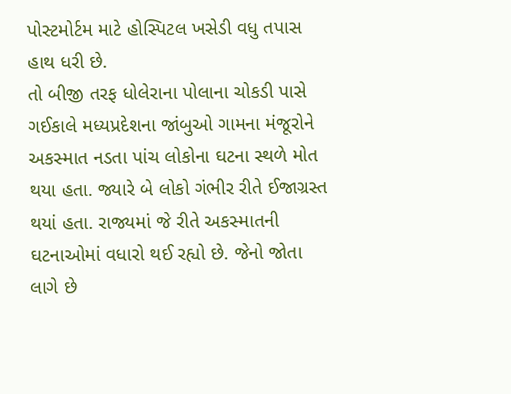પોસ્ટમોર્ટમ માટે હોસ્પિટલ ખસેડી વધુ તપાસ હાથ ધરી છે.
તો બીજી તરફ ધોલેરાના પોલાના ચોકડી પાસે ગઈકાલે મધ્યપ્રદેશના જાંબુઓ ગામના મંજૂરોને અકસ્માત નડતા પાંચ લોકોના ઘટના સ્થળે મોત થયા હતા. જ્યારે બે લોકો ગંભીર રીતે ઈજાગ્રસ્ત થયાં હતા. રાજ્યમાં જે રીતે અકસ્માતની ઘટનાઓમાં વધારો થઈ રહ્યો છે. જેનો જોતા લાગે છે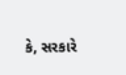કે, સરકારે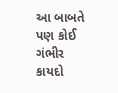આ બાબતે પણ કોઈ ગંભીર કાયદો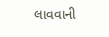લાવવાની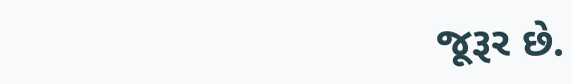જૂરૂર છે.